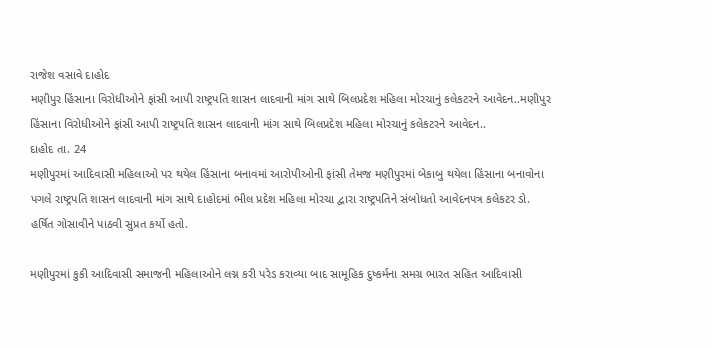રાજેશ વસાવે દાહોદ
મણીપુર હિંસાના વિરોધીઓને ફાંસી આપી રાષ્ટ્રપતિ શાસન લાદવાની માંગ સાથે બિલપ્રદેશ મહિલા મોરચાનું કલેકટરને આવેદન..મણીપુર હિંસાના વિરોધીઓને ફાંસી આપી રાષ્ટ્રપતિ શાસન લાદવાની માંગ સાથે બિલપ્રદેશ મહિલા મોરચાનું કલેકટરને આવેદન..
દાહોદ તા. 24
મણીપુરમાં આદિવાસી મહિલાઓ પર થયેલ હિંસાના બનાવમાં આરોપીઓની ફાંસી તેમજ મણીપુરમાં બેકાબુ થયેલા હિંસાના બનાવોના પગલે રાષ્ટ્રપતિ શાસન લાદવાની માંગ સાથે દાહોદમાં ભીલ પ્રદેશ મહિલા મોરચા દ્વારા રાષ્ટ્રપતિને સંબોધતો આવેદનપત્ર કલેકટર ડો. હર્ષિત ગોસાવીને પાઠવી સુપ્રત કર્યો હતો.

મણીપુરમાં કુકી આદિવાસી સમાજની મહિલાઓને લગ્ન કરી પરેડ કરાવ્યા બાદ સામૂહિક દુષ્કર્મના સમગ્ર ભારત સહિત આદિવાસી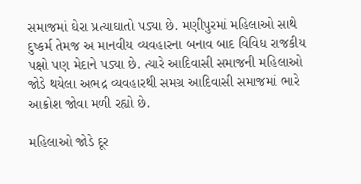સમાજમાં ઘેરા પ્રત્યાઘાતો પડ્યા છે. મણીપુરમાં મહિલાઓ સાથે દુષ્કર્મ તેમજ અ માનવીય વ્યવહારના બનાવ બાદ વિવિધ રાજકીય પક્ષો પણ મેદાને પડ્યા છે. ત્યારે આદિવાસી સમાજની મહિલાઓ જોડે થયેલા અભદ્ર વ્યવહારથી સમગ્ર આદિવાસી સમાજમાં ભારે આક્રોશ જોવા મળી રહ્યો છે.

મહિલાઓ જોડે દૂર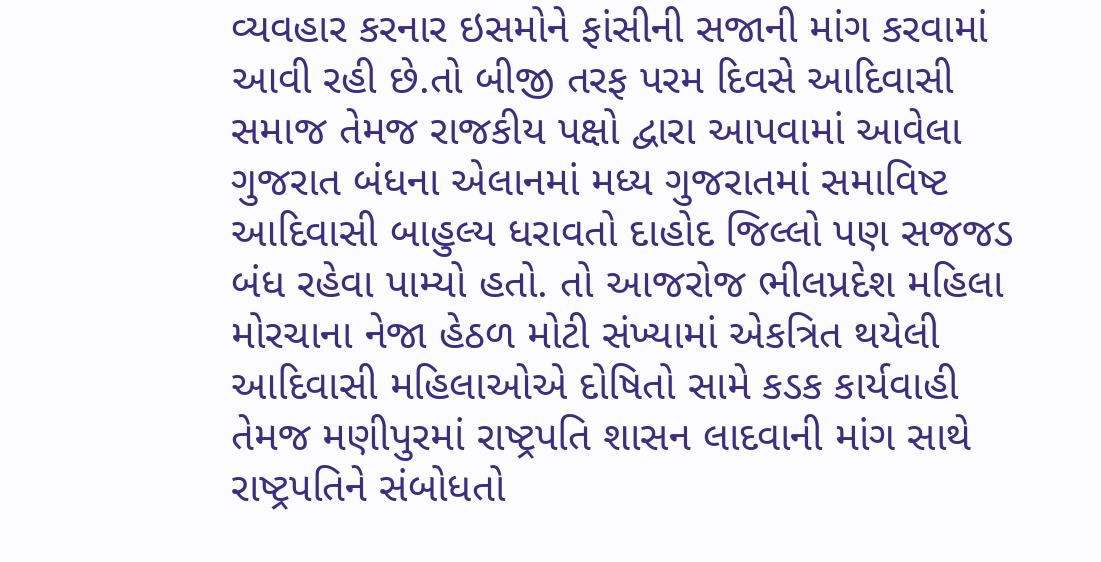વ્યવહાર કરનાર ઇસમોને ફાંસીની સજાની માંગ કરવામાં આવી રહી છે.તો બીજી તરફ પરમ દિવસે આદિવાસી સમાજ તેમજ રાજકીય પક્ષો દ્વારા આપવામાં આવેલા ગુજરાત બંધના એલાનમાં મધ્ય ગુજરાતમાં સમાવિષ્ટ આદિવાસી બાહુલ્ય ધરાવતો દાહોદ જિલ્લો પણ સજજડ બંધ રહેવા પામ્યો હતો. તો આજરોજ ભીલપ્રદેશ મહિલા મોરચાના નેજા હેઠળ મોટી સંખ્યામાં એકત્રિત થયેલી આદિવાસી મહિલાઓએ દોષિતો સામે કડક કાર્યવાહી તેમજ મણીપુરમાં રાષ્ટ્રપતિ શાસન લાદવાની માંગ સાથે રાષ્ટ્રપતિને સંબોધતો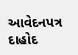આવેદનપત્ર દાહોદ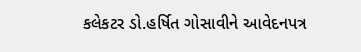કલેકટર ડો.હર્ષિત ગોસાવીને આવેદનપત્ર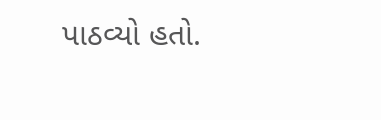પાઠવ્યો હતો.